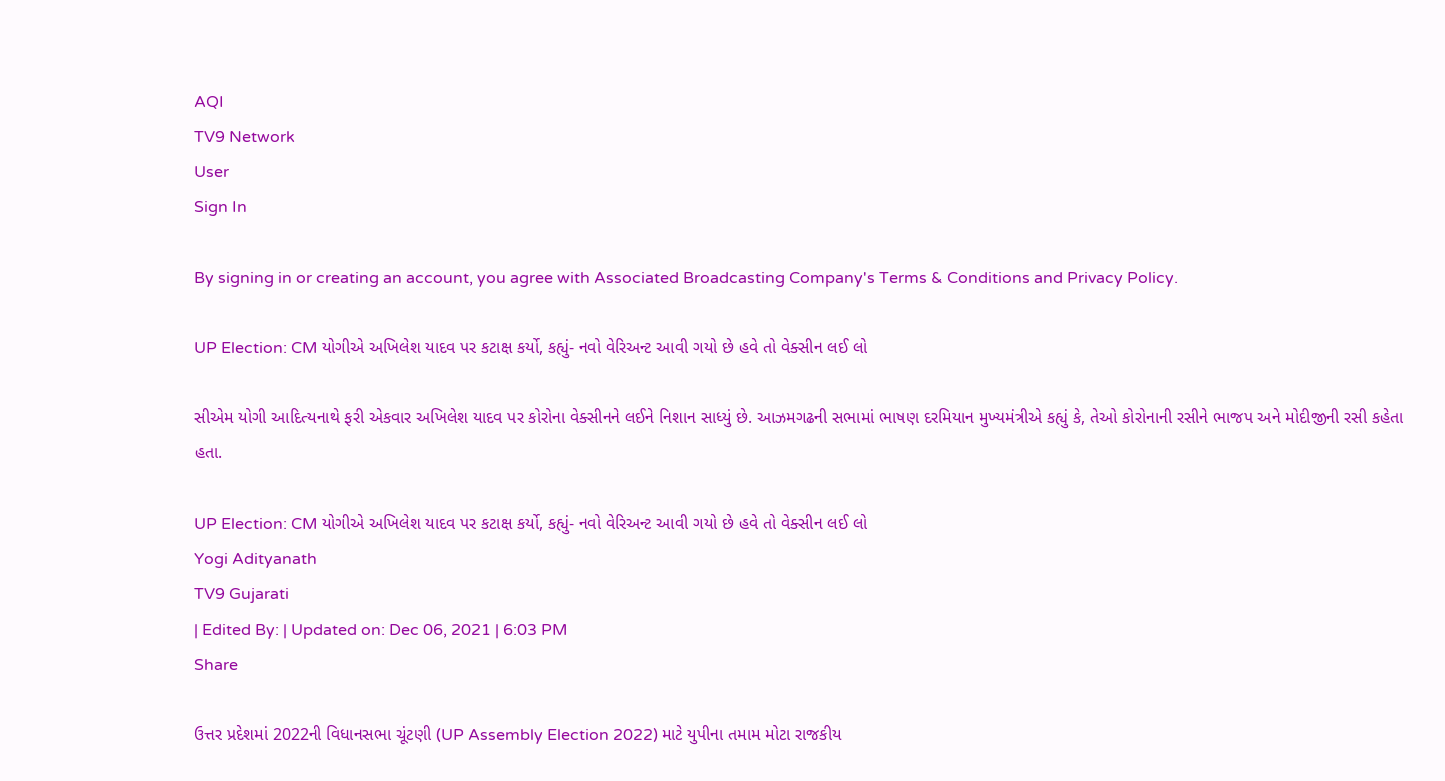AQI
TV9 Network
User
Sign In

By signing in or creating an account, you agree with Associated Broadcasting Company's Terms & Conditions and Privacy Policy.

UP Election: CM યોગીએ અખિલેશ યાદવ પર કટાક્ષ કર્યો, કહ્યું- નવો વેરિઅન્ટ આવી ગયો છે હવે તો વેક્સીન લઈ લો

સીએમ યોગી આદિત્યનાથે ફરી એકવાર અખિલેશ યાદવ પર કોરોના વેક્સીનને લઈને નિશાન સાધ્યું છે. આઝમગઢની સભામાં ભાષણ દરમિયાન મુખ્યમંત્રીએ કહ્યું કે, તેઓ કોરોનાની રસીને ભાજપ અને મોદીજીની રસી કહેતા હતા.

UP Election: CM યોગીએ અખિલેશ યાદવ પર કટાક્ષ કર્યો, કહ્યું- નવો વેરિઅન્ટ આવી ગયો છે હવે તો વેક્સીન લઈ લો
Yogi Adityanath
TV9 Gujarati
| Edited By: | Updated on: Dec 06, 2021 | 6:03 PM
Share

ઉત્તર પ્રદેશમાં 2022ની વિધાનસભા ચૂંટણી (UP Assembly Election 2022) માટે યુપીના તમામ મોટા રાજકીય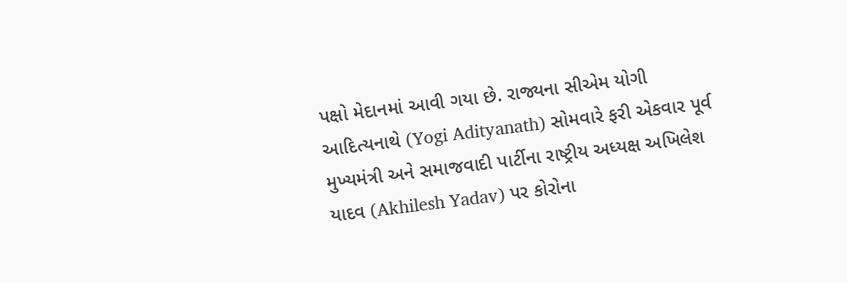પક્ષો મેદાનમાં આવી ગયા છે. રાજ્યના સીએમ યોગી આદિત્યનાથે (Yogi Adityanath) સોમવારે ફરી એકવાર પૂર્વ મુખ્યમંત્રી અને સમાજવાદી પાર્ટીના રાષ્ટ્રીય અધ્યક્ષ અખિલેશ યાદવ (Akhilesh Yadav) પર કોરોના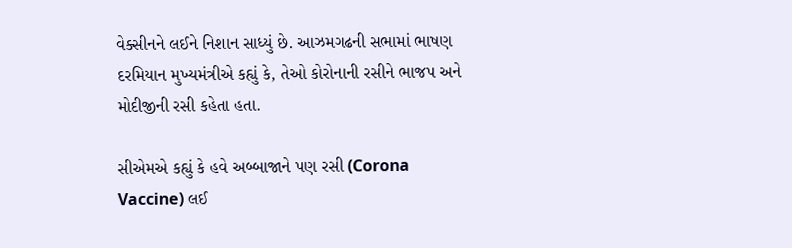વેક્સીનને લઈને નિશાન સાધ્યું છે. આઝમગઢની સભામાં ભાષણ દરમિયાન મુખ્યમંત્રીએ કહ્યું કે, તેઓ કોરોનાની રસીને ભાજપ અને મોદીજીની રસી કહેતા હતા.

સીએમએ કહ્યું કે હવે અબ્બાજાને પણ રસી (Corona Vaccine) લઈ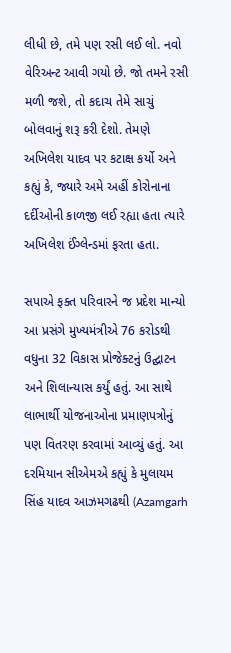લીધી છે, તમે પણ રસી લઈ લો. નવો વેરિઅન્ટ આવી ગયો છે. જો તમને રસી મળી જશે, તો કદાચ તેમે સાચું બોલવાનું શરૂ કરી દેશો. તેમણે અખિલેશ યાદવ પર કટાક્ષ કર્યો અને કહ્યું કે, જ્યારે અમે અહીં કોરોનાના દર્દીઓની કાળજી લઈ રહ્યા હતા ત્યારે અખિલેશ ઈંગ્લેન્ડમાં ફરતા હતા.

સપાએ ફક્ત પરિવારને જ પ્રદેશ માન્યો આ પ્રસંગે મુખ્યમંત્રીએ 76 કરોડથી વધુના 32 વિકાસ પ્રોજેક્ટનું ઉદ્ઘાટન અને શિલાન્યાસ કર્યું હતું. આ સાથે લાભાર્થી યોજનાઓના પ્રમાણપત્રોનું પણ વિતરણ કરવામાં આવ્યું હતું. આ દરમિયાન સીએમએ કહ્યું કે મુલાયમ સિંહ યાદવ આઝમગઢથી (Azamgarh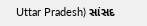Uttar Pradesh) સાંસદ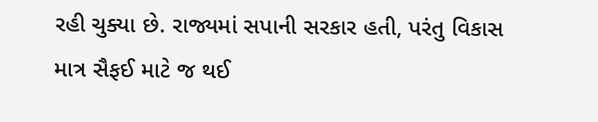રહી ચુક્યા છે. રાજ્યમાં સપાની સરકાર હતી, પરંતુ વિકાસ માત્ર સૈફઈ માટે જ થઈ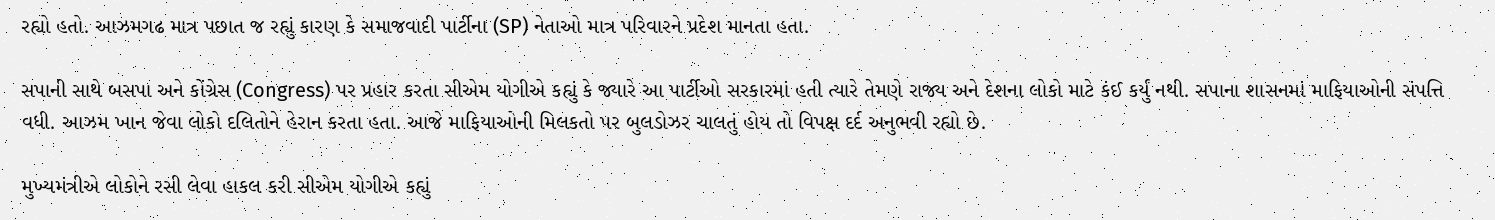રહ્યો હતો. આઝમગઢ માત્ર પછાત જ રહ્યું કારણ કે સમાજવાદી પાર્ટીના (SP) નેતાઓ માત્ર પરિવારને પ્રદેશ માનતા હતા.

સપાની સાથે બસપા અને કોંગ્રેસ (Congress) પર પ્રહાર કરતા સીએમ યોગીએ કહ્યું કે જ્યારે આ પાર્ટીઓ સરકારમાં હતી ત્યારે તેમણે રાજ્ય અને દેશના લોકો માટે કંઈ કર્યું નથી. સપાના શાસનમાં માફિયાઓની સંપત્તિ વધી. આઝમ ખાન જેવા લોકો દલિતોને હેરાન કરતા હતા. આજે માફિયાઓની મિલકતો પર બુલડોઝર ચાલતું હોય તો વિપક્ષ દર્દ અનુભવી રહ્યો છે.

મુખ્યમંત્રીએ લોકોને રસી લેવા હાકલ કરી સીએમ યોગીએ કહ્યું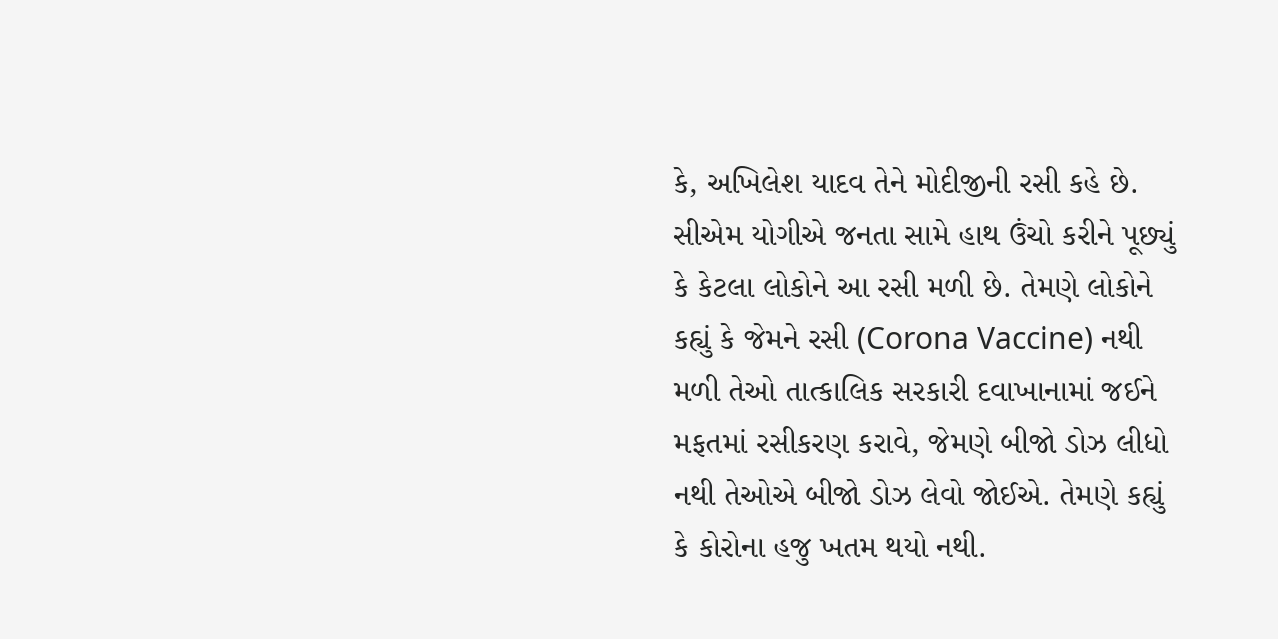કે, અખિલેશ યાદવ તેને મોદીજીની રસી કહે છે. સીએમ યોગીએ જનતા સામે હાથ ઉંચો કરીને પૂછ્યું કે કેટલા લોકોને આ રસી મળી છે. તેમણે લોકોને કહ્યું કે જેમને રસી (Corona Vaccine) નથી મળી તેઓ તાત્કાલિક સરકારી દવાખાનામાં જઈને મફતમાં રસીકરણ કરાવે, જેમણે બીજો ડોઝ લીધો નથી તેઓએ બીજો ડોઝ લેવો જોઈએ. તેમણે કહ્યું કે કોરોના હજુ ખતમ થયો નથી.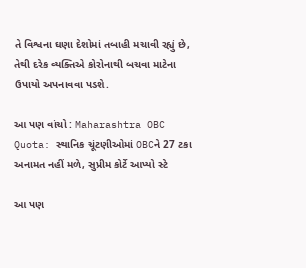તે વિશ્વના ઘણા દેશોમાં તબાહી મચાવી રહ્યું છે, તેથી દરેક વ્યક્તિએ કોરોનાથી બચવા માટેના ઉપાયો અપનાવવા પડશે.

આ પણ વાંચો : Maharashtra OBC Quota: સ્થાનિક ચૂંટણીઓમાં OBCને 27 ટકા અનામત નહીં મળે, સુપ્રીમ કોર્ટે આપ્યો સ્ટે

આ પણ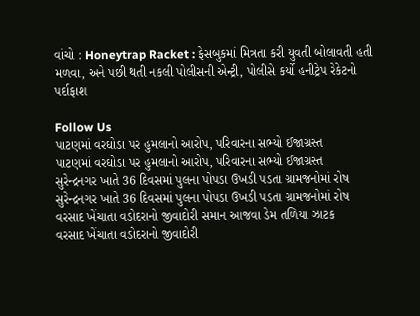વાંચો : Honeytrap Racket : ફેસબુકમાં મિત્રતા કરી યુવતી બોલાવતી હતી મળવા, અને પછી થતી નકલી પોલીસની એન્ટ્રી, પોલીસે કર્યો હનીટ્રેપ રેકેટનો પર્દાફાશ

Follow Us
પાટણમાં વરઘોડા પર હુમલાનો આરોપ, પરિવારના સભ્યો ઈજાગ્રસ્ત
પાટણમાં વરઘોડા પર હુમલાનો આરોપ, પરિવારના સભ્યો ઈજાગ્રસ્ત
સુરેન્દ્રનગર ખાતે 36 દિવસમાં પુલના પોપડા ઉખડી પડતા ગ્રામજનોમાં રોષ
સુરેન્દ્રનગર ખાતે 36 દિવસમાં પુલના પોપડા ઉખડી પડતા ગ્રામજનોમાં રોષ
વરસાદ ખેંચાતા વડોદરાનો જીવાદોરી સમાન આજવા ડેમ તળિયા ઝાટક
વરસાદ ખેંચાતા વડોદરાનો જીવાદોરી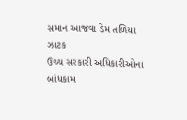સમાન આજવા ડેમ તળિયા ઝાટક
ઉચ્ચ સરકારી અધિકારીઓના બાંધકામ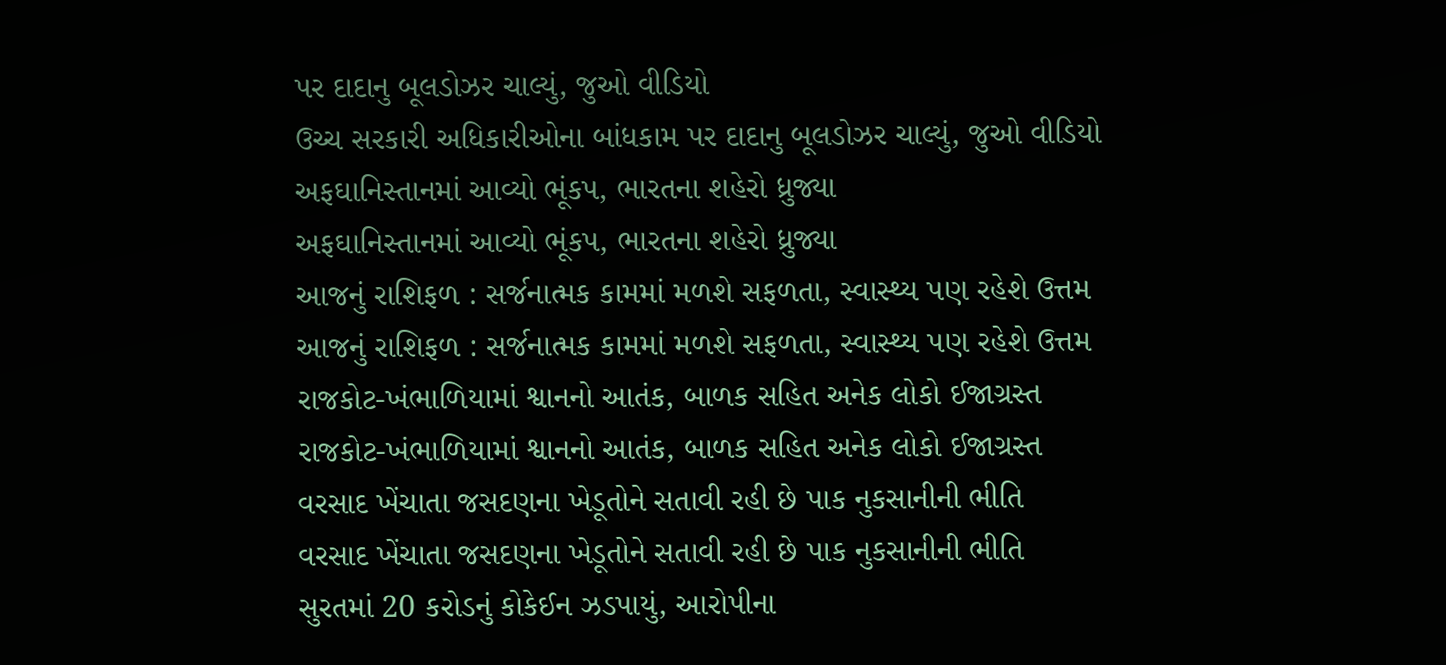પર દાદાનુ બૂલડોઝર ચાલ્યું, જુઓ વીડિયો
ઉચ્ચ સરકારી અધિકારીઓના બાંધકામ પર દાદાનુ બૂલડોઝર ચાલ્યું, જુઓ વીડિયો
અફઘાનિસ્તાનમાં આવ્યો ભૂંકપ, ભારતના શહેરો ધ્રુજ્યા
અફઘાનિસ્તાનમાં આવ્યો ભૂંકપ, ભારતના શહેરો ધ્રુજ્યા
આજનું રાશિફળ : સર્જનાત્મક કામમાં મળશે સફળતા, સ્વાસ્થ્ય પણ રહેશે ઉત્તમ
આજનું રાશિફળ : સર્જનાત્મક કામમાં મળશે સફળતા, સ્વાસ્થ્ય પણ રહેશે ઉત્તમ
રાજકોટ-ખંભાળિયામાં શ્વાનનો આતંક, બાળક સહિત અનેક લોકો ઈજાગ્રસ્ત
રાજકોટ-ખંભાળિયામાં શ્વાનનો આતંક, બાળક સહિત અનેક લોકો ઈજાગ્રસ્ત
વરસાદ ખેંચાતા જસદણના ખેડૂતોને સતાવી રહી છે પાક નુકસાનીની ભીતિ
વરસાદ ખેંચાતા જસદણના ખેડૂતોને સતાવી રહી છે પાક નુકસાનીની ભીતિ
સુરતમાં 20 કરોડનું કોકેઈન ઝડપાયું, આરોપીના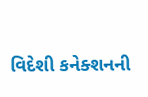વિદેશી કનેક્શનની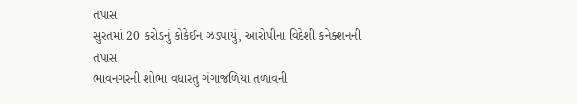તપાસ
સુરતમાં 20 કરોડનું કોકેઈન ઝડપાયું, આરોપીના વિદેશી કનેક્શનની તપાસ
ભાવનગરની શોભા વધારતુ ગંગાજળિયા તળાવની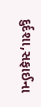દુર્દશા,સફાઈના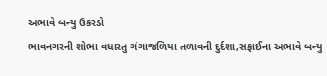અભાવે બન્યુ ઉકરડો
ભાવનગરની શોભા વધારતુ ગંગાજળિયા તળાવની દુર્દશા,સફાઈના અભાવે બન્યુ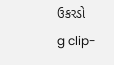ઉકરડો
g clip-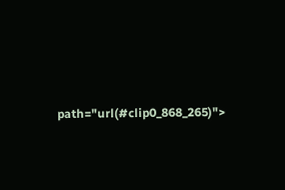path="url(#clip0_868_265)">